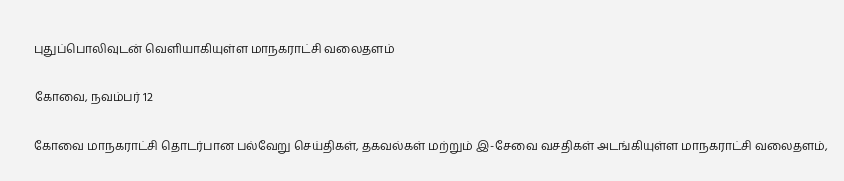புதுப்பொலிவுடன் வெளியாகியுள்ள மாநகராட்சி வலைதளம்

கோவை, நவம்பர் 12

கோவை மாநகராட்சி தொடர்பான பல்வேறு செய்திகள், தகவல்கள் மற்றும் இ-சேவை வசதிகள் அடங்கியுள்ள மாநகராட்சி வலைதளம்,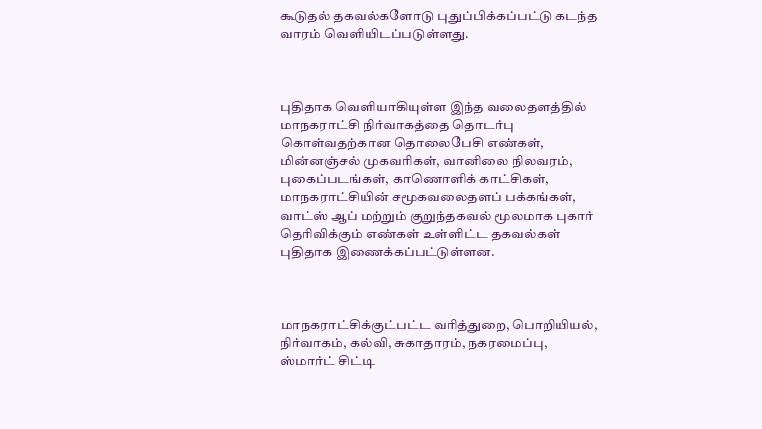கூடுதல் தகவல்களோடு புதுப்பிக்கப்பட்டு கடந்த வாரம் வெளியிடப்படுள்ளது.



புதிதாக வெளியாகியுள்ள இந்த வலைதளத்தில் மாநகராட்சி நிர்வாகத்தை தொடர்பு கொள்வதற்கான தொலைபேசி எண்கள், மின்னஞ்சல் முகவரிகள், வானிலை நிலவரம்,  புகைப்படங்கள், காணொளிக் காட்சிகள், மாநகராட்சியின் சமூகவலைதளப் பக்கங்கள், வாட்ஸ் ஆப் மற்றும் குறுந்தகவல் மூலமாக புகார் தெரிவிக்கும் எண்கள் உள்ளிட்ட தகவல்கள் புதிதாக இணைக்கப்பட்டுள்ளன.



மாநகராட்சிக்குட்பட்ட வரித்துறை, பொறியியல், நிர்வாகம், கல்வி, சுகாதாரம், நகரமைப்பு, ஸ்மார்ட் சிட்டி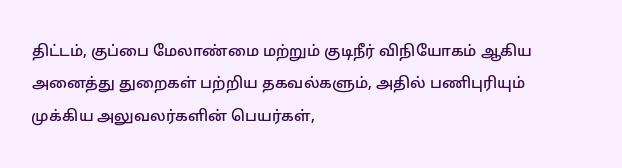திட்டம், குப்பை மேலாண்மை மற்றும் குடிநீர் விநியோகம் ஆகிய அனைத்து துறைகள் பற்றிய தகவல்களும், அதில் பணிபுரியும் முக்கிய அலுவலர்களின் பெயர்கள்,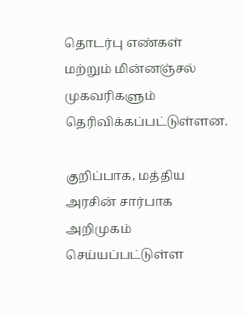தொடர்பு எண்கள் மற்றும் மின்னஞ்சல் முகவரிகளும் தெரிவிக்கப்பட்டுள்ளன.

குறிப்பாக, மத்திய அரசின் சார்பாக அறிமுகம் செய்யப்பட்டுள்ள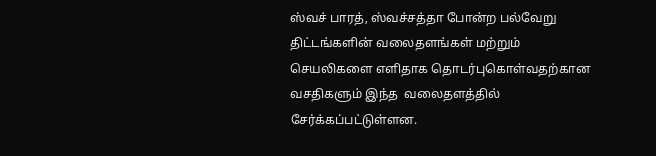ஸ்வச் பாரத், ஸ்வச்சத்தா போன்ற பல்வேறு திட்டங்களின் வலைதளங்கள் மற்றும் செயலிகளை எளிதாக தொடர்புகொள்வதற்கான வசதிகளும் இந்த  வலைதளத்தில் சேர்க்கப்பட்டுள்ளன.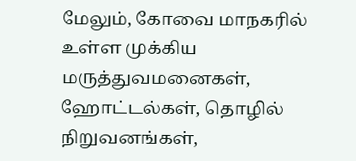மேலும், கோவை மாநகரில் உள்ள முக்கிய மருத்துவமனைகள், ஹோட்டல்கள், தொழில் நிறுவனங்கள்,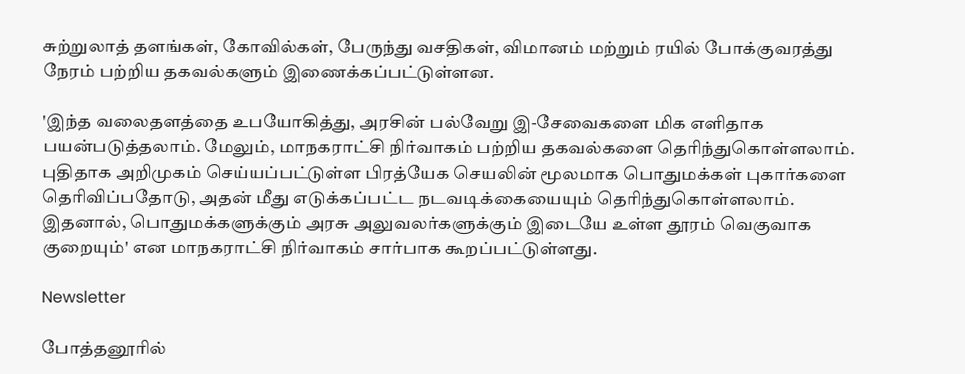சுற்றுலாத் தளங்கள், கோவில்கள், பேருந்து வசதிகள், விமானம் மற்றும் ரயில் போக்குவரத்து நேரம் பற்றிய தகவல்களும் இணைக்கப்பட்டுள்ளன.

'இந்த வலைதளத்தை உபயோகித்து, அரசின் பல்வேறு இ-சேவைகளை மிக எளிதாக பயன்படுத்தலாம். மேலும், மாநகராட்சி நிர்வாகம் பற்றிய தகவல்களை தெரிந்துகொள்ளலாம். புதிதாக அறிமுகம் செய்யப்பட்டுள்ள பிரத்யேக செயலின் மூலமாக பொதுமக்கள் புகார்களை தெரிவிப்பதோடு, அதன் மீது எடுக்கப்பட்ட நடவடிக்கையையும் தெரிந்துகொள்ளலாம். இதனால், பொதுமக்களுக்கும் அரசு அலுவலர்களுக்கும் இடையே உள்ள தூரம் வெகுவாக குறையும்' என மாநகராட்சி நிர்வாகம் சார்பாக கூறப்பட்டுள்ளது.

Newsletter

போத்தனூரில்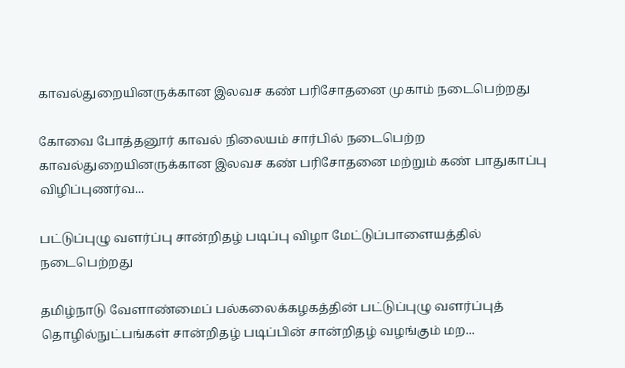காவல்துறையினருக்கான இலவச கண் பரிசோதனை முகாம் நடைபெற்றது

கோவை போத்தனூர் காவல் நிலையம் சார்பில் நடைபெற்ற காவல்துறையினருக்கான இலவச கண் பரிசோதனை மற்றும் கண் பாதுகாப்பு விழிப்புணர்வ...

பட்டுப்புழு வளர்ப்பு சான்றிதழ் படிப்பு விழா மேட்டுப்பாளையத்தில் நடைபெற்றது

தமிழ்நாடு வேளாண்மைப் பல்கலைக்கழகத்தின் பட்டுப்புழு வளர்ப்புத் தொழில்நுட்பங்கள் சான்றிதழ் படிப்பின் சான்றிதழ் வழங்கும் மற...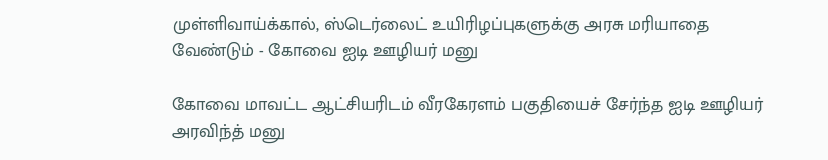முள்ளிவாய்க்கால், ஸ்டெர்லைட் உயிரிழப்புகளுக்கு அரசு மரியாதை வேண்டும் - கோவை ஐடி ஊழியர் மனு

கோவை மாவட்ட ஆட்சியரிடம் வீரகேரளம் பகுதியைச் சேர்ந்த ஐடி ஊழியர் அரவிந்த் மனு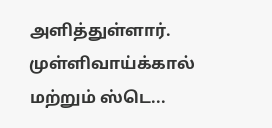அளித்துள்ளார். முள்ளிவாய்க்கால் மற்றும் ஸ்டெ...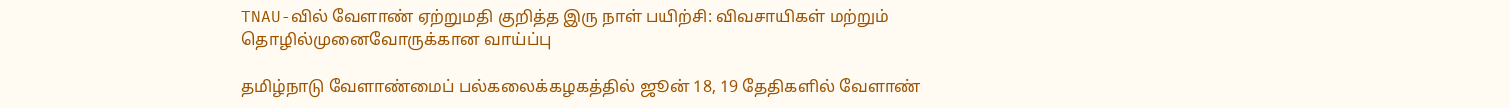TNAU-வில் வேளாண் ஏற்றுமதி குறித்த இரு நாள் பயிற்சி: விவசாயிகள் மற்றும் தொழில்முனைவோருக்கான வாய்ப்பு

தமிழ்நாடு வேளாண்மைப் பல்கலைக்கழகத்தில் ஜூன் 18, 19 தேதிகளில் வேளாண்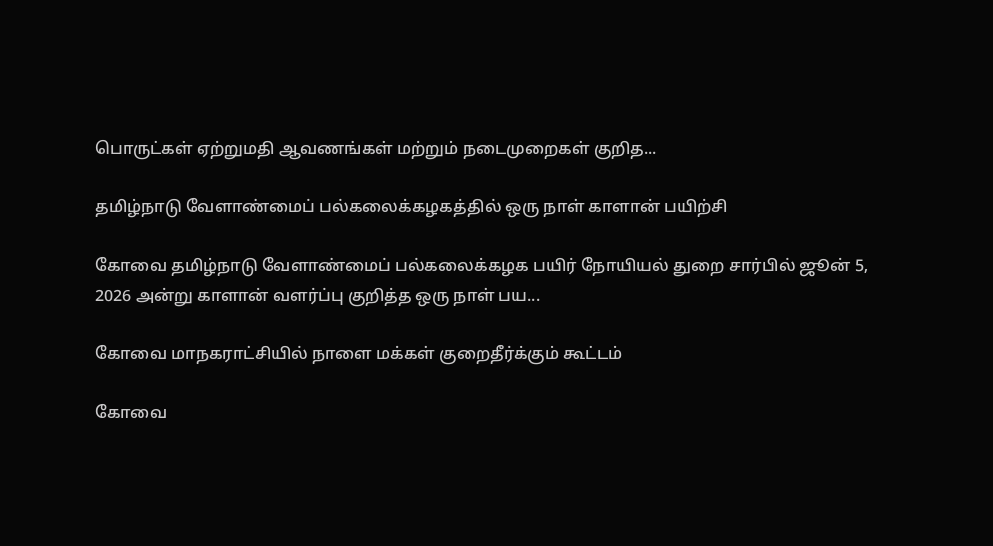பொருட்கள் ஏற்றுமதி ஆவணங்கள் மற்றும் நடைமுறைகள் குறித...

தமிழ்நாடு வேளாண்மைப் பல்கலைக்கழகத்தில் ஒரு நாள் காளான் பயிற்சி

கோவை தமிழ்நாடு வேளாண்மைப் பல்கலைக்கழக பயிர் நோயியல் துறை சார்பில் ஜூன் 5, 2026 அன்று காளான் வளர்ப்பு குறித்த ஒரு நாள் பய...

கோவை மாநகராட்சியில் நாளை மக்கள் குறைதீர்க்கும் கூட்டம்

கோவை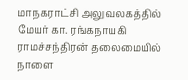மாநகராட்சி அலுவலகத்தில் மேயர் கா. ரங்கநாயகி ராமச்சந்திரன் தலைமையில் நாளை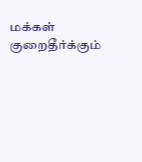மக்கள் குறைதீர்க்கும்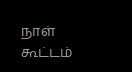நாள் கூட்டம்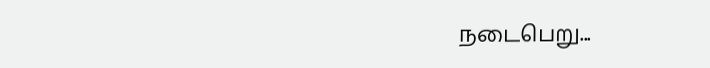நடைபெறு...